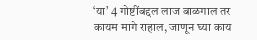‘या’ 4 गोष्टींबद्दल लाज बाळगाल तर कायम मागे राहाल, जाणून घ्या काय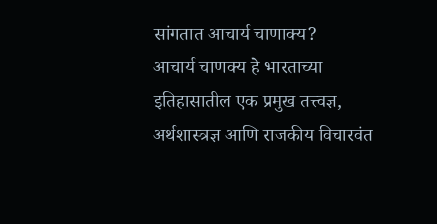सांगतात आचार्य चाणाक्य?
आचार्य चाणक्य हे भारताच्या इतिहासातील एक प्रमुख तत्त्वज्ञ, अर्थशास्त्रज्ञ आणि राजकीय विचारवंत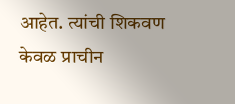आहेत. त्यांची शिकवण केवळ प्राचीन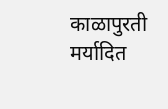काळापुरती मर्यादित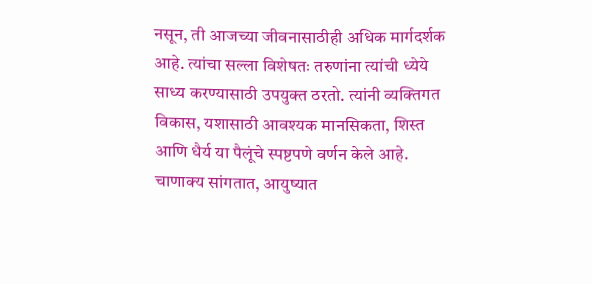नसून, ती आजच्या जीवनासाठीही अधिक मार्गदर्शक आहे. त्यांचा सल्ला विशेषतः तरुणांना त्यांची ध्येये साध्य करण्यासाठी उपयुक्त ठरतो. त्यांनी व्यक्तिगत विकास, यशासाठी आवश्यक मानसिकता, शिस्त आणि धैर्य या पैलूंचे स्पष्टपणे वर्णन केले आहे. चाणाक्य सांगतात, आयुष्यात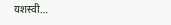यशस्वी…